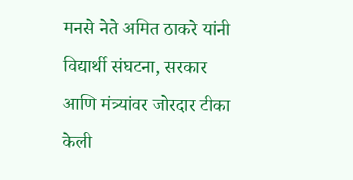मनसे नेते अमित ठाकरे यांनी विद्यार्थी संघटना, सरकार आणि मंत्र्यांवर जोरदार टीका केली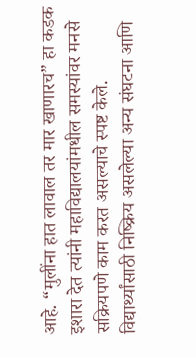आहे. “मुलींना हात लावाल तर मार खाणारच” हा कडक इशारा देत त्यांनी महाविद्यालयांमधील समस्यांवर मनसे सक्रियपणे काम करत असल्याचे स्पष्ट केले. विद्यार्थ्यांसाठी निष्क्रिय असलेल्या अन्य संघटना आणि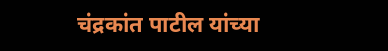चंद्रकांत पाटील यांच्या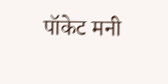पॉकेट मनी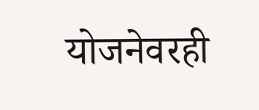योजनेवरही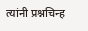त्यांनी प्रश्नचिन्ह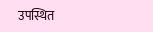उपस्थित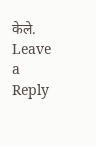केले.
Leave a Reply